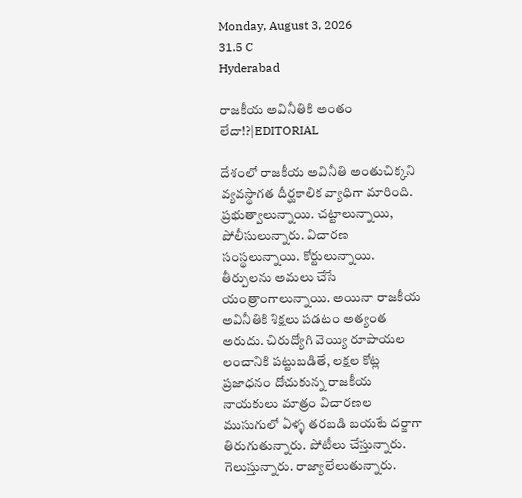Monday, August 3, 2026
31.5 C
Hyderabad

రాజకీయ అవినీతికి అంతం లేదా!?|EDITORIAL

దేశంలో రాజకీయ అవినీతి అంతుచిక్కని వ్యవస్థాగత దీర్ఘకాలిక వ్యాధిగా మారింది. ప్రభుత్వాలున్నాయి. చట్టాలున్నాయి, పోలీసులున్నారు. విచారణ సంస్థలున్నాయి. కోర్టులున్నాయి. తీర్పులను అమలు చేసే యంత్రాంగాలున్నాయి. అయినా రాజకీయ అవినీతికి శిక్షలు పడటం అత్యంత అరుదు. చిరుద్యోగి వెయ్యి రూపాయల లంచానికి పట్టుబడితే, లక్షల కోట్ల ప్రజాధనం దోచుకున్న రాజకీయ నాయకులు మాత్రం విచారణల ముసుగులో ఏళ్ళ తరబడి బయటే దర్జాగా తిరుగుతున్నారు. పోటీలు చేస్తున్నారు. గెలుస్తున్నారు. రాజ్యాలేలుతున్నారు.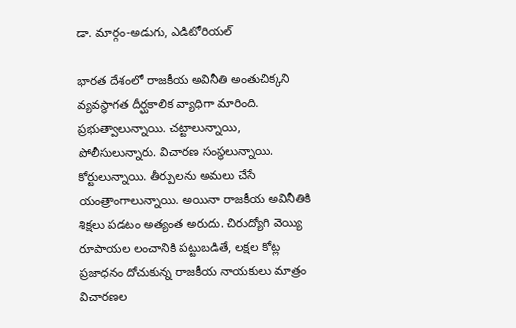డా. మార్గం-అడుగు, ఎడిటోరియల్

భారత దేశంలో రాజకీయ అవినీతి అంతుచిక్కని వ్యవస్థాగత దీర్ఘకాలిక వ్యాధిగా మారింది. ప్రభుత్వాలున్నాయి. చట్టాలున్నాయి, పోలీసులున్నారు. విచారణ సంస్థలున్నాయి. కోర్టులున్నాయి. తీర్పులను అమలు చేసే యంత్రాంగాలున్నాయి. అయినా రాజకీయ అవినీతికి శిక్షలు పడటం అత్యంత అరుదు. చిరుద్యోగి వెయ్యి రూపాయల లంచానికి పట్టుబడితే, లక్షల కోట్ల ప్రజాధనం దోచుకున్న రాజకీయ నాయకులు మాత్రం విచారణల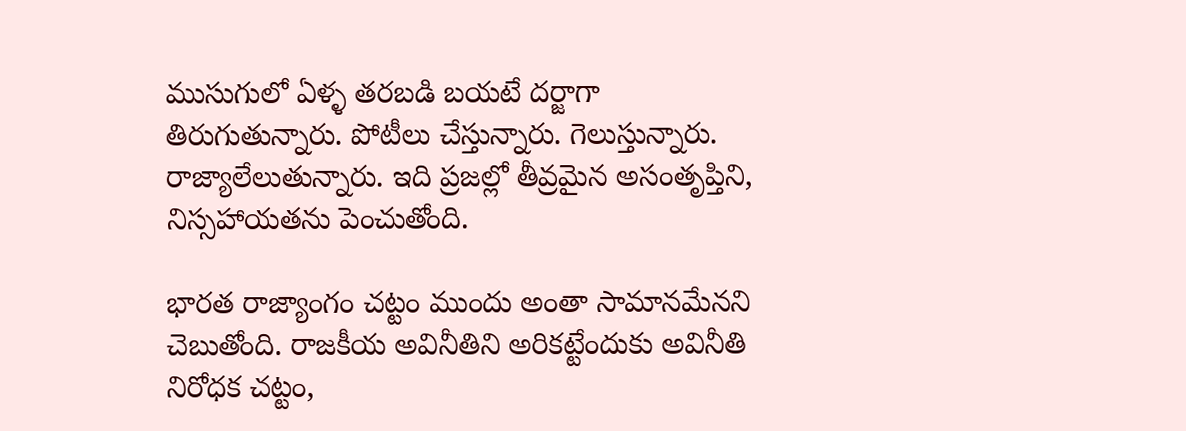ముసుగులో ఏళ్ళ తరబడి బయటే దర్జాగా తిరుగుతున్నారు. పోటీలు చేస్తున్నారు. గెలుస్తున్నారు. రాజ్యాలేలుతున్నారు. ఇది ప్రజల్లో తీవ్రమైన అసంతృప్తిని, నిస్సహాయతను పెంచుతోంది.

భారత రాజ్యాంగం చట్టం ముందు అంతా సామానమేనని చెబుతోంది. రాజకీయ అవినీతిని అరికట్టేందుకు అవినీతి నిరోధక చట్టం,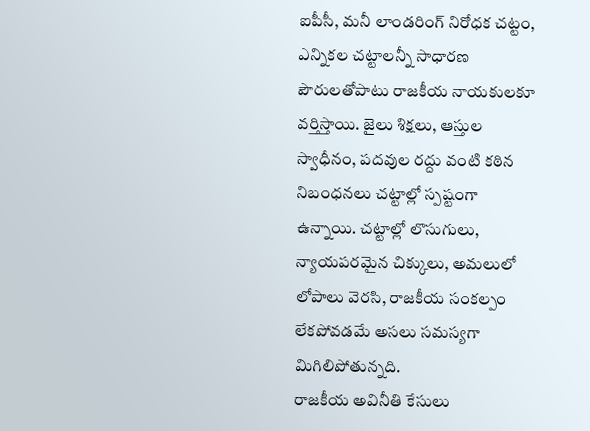ఐపీసీ, మనీ లాండరింగ్ నిరోధక చట్టం, ఎన్నికల చట్టాలన్నీ సాధారణ పౌరులతోపాటు రాజకీయ నాయకులకూ వర్తిస్తాయి. జైలు శిక్షలు, ఆస్తుల స్వాధీనం, పదవుల రద్దు వంటి కఠిన నిబంధనలు చట్టాల్లో స్పష్టంగా ఉన్నాయి. చట్టాల్లో లొసుగులు, న్యాయపరమైన చిక్కులు, అమలులో లోపాలు వెరసి, రాజకీయ సంకల్పం లేకపోవడమే అసలు సమస్యగా మిగిలిపోతున్నది.
రాజకీయ అవినీతి కేసులు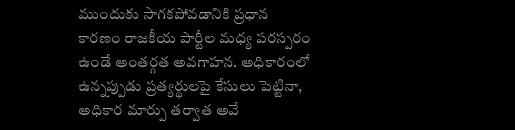ముందుకు సాగకపోవడానికి ప్రధాన కారణం రాజకీయ పార్టీల మధ్య పరస్పరం ఉండే అంతర్గత అవగాహన. అధికారంలో ఉన్నప్పుడు ప్రత్యర్థులపై కేసులు పెట్టినా, అధికార మార్పు తర్వాత అవే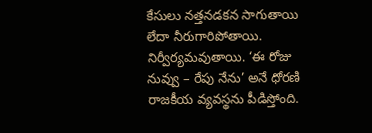కేసులు నత్తనడకన సాగుతాయి లేదా నీరుగారిపోతాయి. నిర్వీర్యమవుతాయి. ‘ఈ రోజు నువ్వు – రేపు నేను’ అనే ధోరణి రాజకీయ వ్యవస్థను పీడిస్తోంది.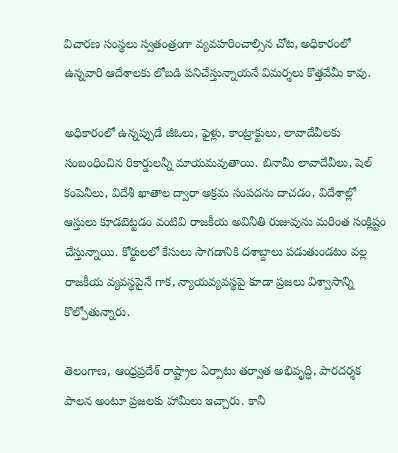విచారణ సంస్థలు స్వతంత్రంగా వ్యవహరించాల్సిన చోట, అధికారంలో ఉన్నవారి ఆదేశాలకు లోబడి పనిచేస్తున్నాయనే విమర్శలు కొత్తవేమీ కావు.

అధికారంలో ఉన్నప్పుడే జీఓలు, ఫైళ్లు, కాంట్రాక్టులు, లావాదేవీలకు సంబంధించిన రికార్డులన్నీ మాయమవుతాయి. బినామీ లావాదేవీలు, షెల్ కంపెనీలు, విదేశీ ఖాతాల ద్వారా అక్రమ సంపదను దాచడం, విదేశాల్లో ఆస్తులు కూడబెట్టడం వంటివి రాజకీయ అవినీతి రుజువును మరింత సంక్లిష్టం చేస్తున్నాయి. కోర్టులలో కేసులు సాగడానికి దశాబ్దాలు పడుతుండటం వల్ల రాజకీయ వ్యవస్థపైనే గాక, న్యాయవ్యవస్థపై కూడా ప్రజలు విశ్వాసాన్ని కొల్పోతున్నారు.

తెలంగాణ, ఆంధ్రప్రదేశ్ రాష్ట్రాల ఏర్పాటు తర్వాత అభివృద్ధి, పారదర్శక పాలన అంటూ ప్రజలకు హామీలు ఇచ్చారు. కానీ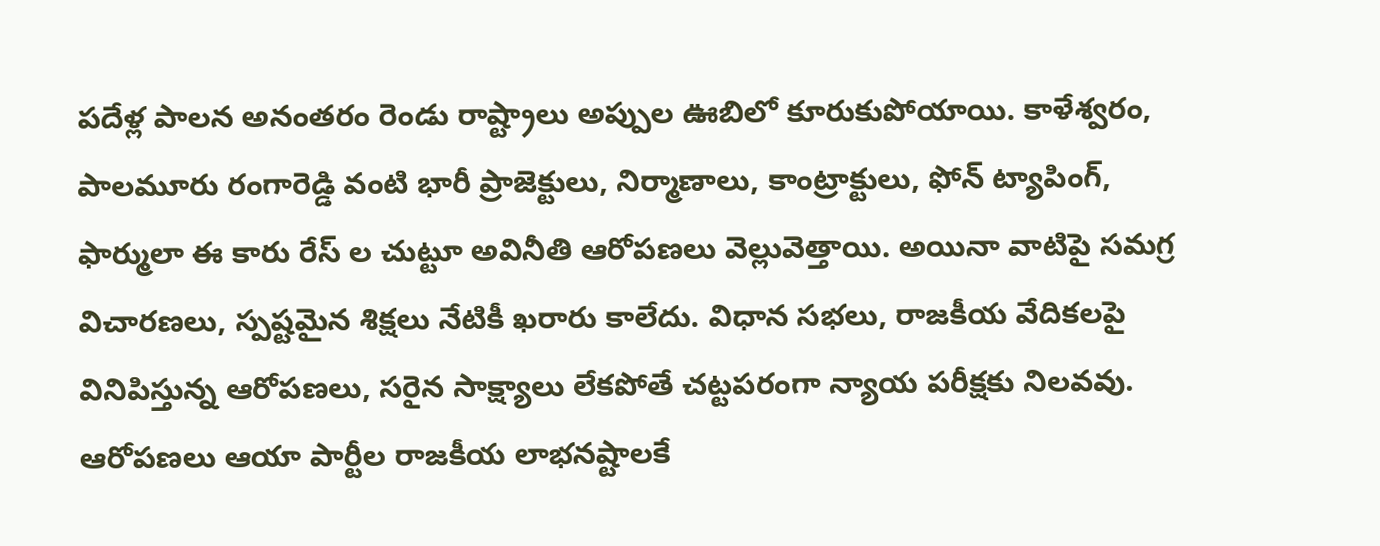పదేళ్ల పాలన అనంతరం రెండు రాష్ట్రాలు అప్పుల ఊబిలో కూరుకుపోయాయి. కాళేశ్వరం, పాలమూరు రంగారెడ్డి వంటి భారీ ప్రాజెక్టులు, నిర్మాణాలు, కాంట్రాక్టులు, ఫోన్ ట్యాపింగ్, ఫార్ములా ఈ కారు రేస్ ల చుట్టూ అవినీతి ఆరోపణలు వెల్లువెత్తాయి. అయినా వాటిపై సమగ్ర విచారణలు, స్పష్టమైన శిక్షలు నేటికీ ఖరారు కాలేదు. విధాన సభలు, రాజకీయ వేదికలపై వినిపిస్తున్న ఆరోపణలు, సరైన సాక్ష్యాలు లేకపోతే చట్టపరంగా న్యాయ పరీక్షకు నిలవవు. ఆరోపణలు ఆయా పార్టీల రాజకీయ లాభనష్టాలకే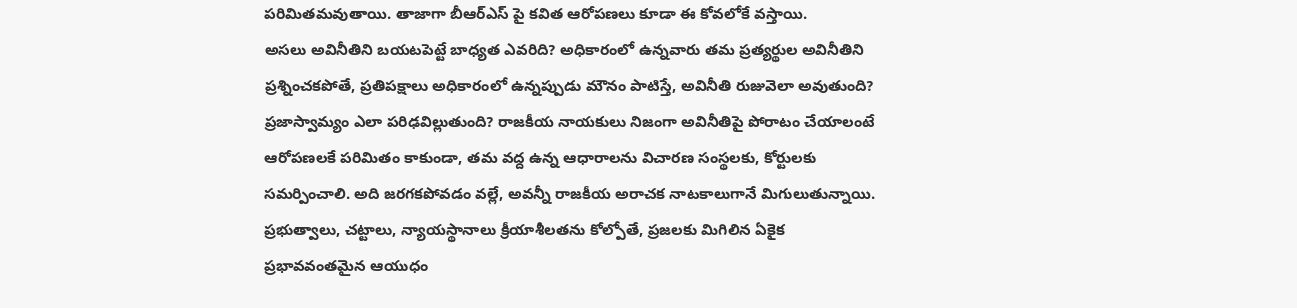పరిమితమవుతాయి. తాజాగా బీఆర్ఎస్ పై కవిత ఆరోపణలు కూడా ఈ కోవలోకే వస్తాయి.
అసలు అవినీతిని బయటపెట్టే బాధ్యత ఎవరిది? అధికారంలో ఉన్నవారు తమ ప్రత్యర్థుల అవినీతిని ప్రశ్నించకపోతే, ప్రతిపక్షాలు అధికారంలో ఉన్నప్పుడు మౌనం పాటిస్తే, అవినీతి రుజువెలా అవుతుంది? ప్రజాస్వామ్యం ఎలా పరిఢవిల్లుతుంది? రాజకీయ నాయకులు నిజంగా అవినీతిపై పోరాటం చేయాలంటే ఆరోపణలకే పరిమితం కాకుండా, తమ వద్ద ఉన్న ఆధారాలను విచారణ సంస్థలకు, కోర్టులకు సమర్పించాలి. అది జరగకపోవడం వల్లే, అవన్నీ రాజకీయ అరాచక నాటకాలుగానే మిగులుతున్నాయి.
ప్రభుత్వాలు, చట్టాలు, న్యాయస్థానాలు క్రీయాశీలతను కోల్పోతే, ప్రజలకు మిగిలిన ఏకైక ప్రభావవంతమైన ఆయుధం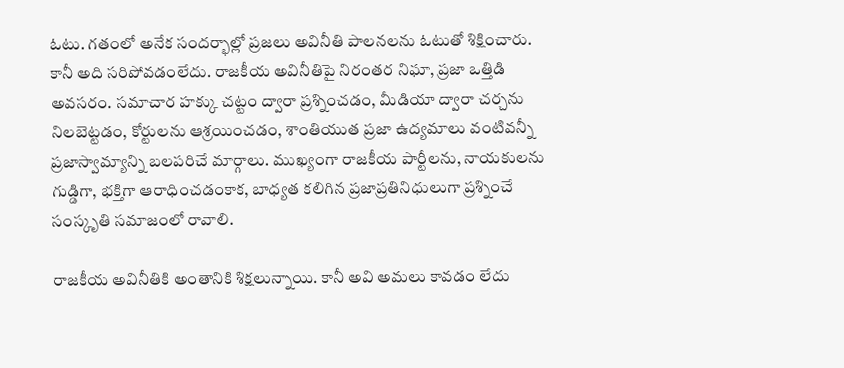ఓటు. గతంలో అనేక సందర్భాల్లో ప్రజలు అవినీతి పాలనలను ఓటుతో శిక్షించారు. కానీ అది సరిపోవడంలేదు. రాజకీయ అవినీతిపై నిరంతర నిఘా, ప్రజా ఒత్తిడి అవసరం. సమాచార హక్కు చట్టం ద్వారా ప్రశ్నించడం, మీడియా ద్వారా చర్చను నిలబెట్టడం, కోర్టులను ఆశ్రయించడం, శాంతియుత ప్రజా ఉద్యమాలు వంటివన్నీ ప్రజాస్వామ్యాన్ని బలపరిచే మార్గాలు. ముఖ్యంగా రాజకీయ పార్టీలను, నాయకులను గుడ్డిగా, భక్తిగా ఆరాధించడంకాక, బాధ్యత కలిగిన ప్రజాప్రతినిధులుగా ప్రశ్నించే సంస్కృతి సమాజంలో రావాలి.

రాజకీయ అవినీతికి అంతానికి శిక్షలున్నాయి. కానీ అవి అమలు కావడం లేదు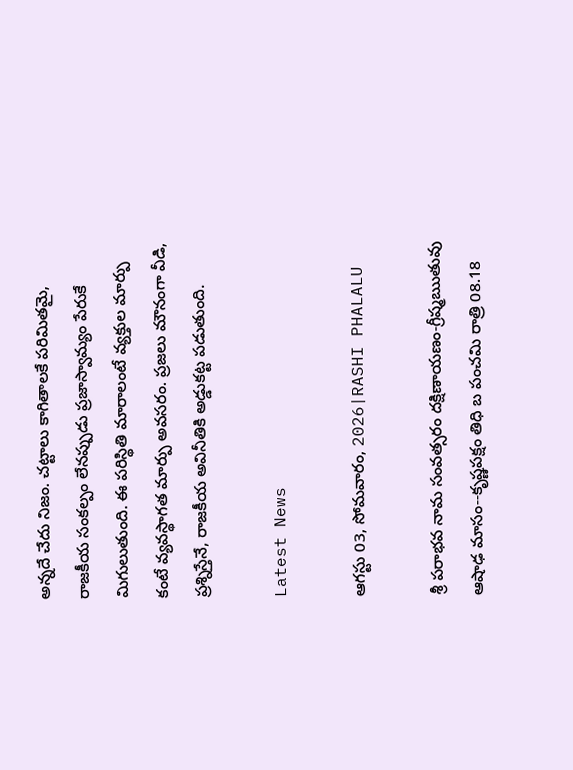అన్నదే చేదు నిజం. చట్టాలు కాగితాలకే పరిమితమై, రాజకీయ సంకల్పం లేనప్పుడు ప్రజాస్వామ్యం పేరుకే మిగులుతుంది. ఈ పరిస్థితి మారాలంటే వ్యక్తుల మార్పు కంటే వ్యవస్థాగత మార్పు అవసరం. ప్రజలు మౌనంగా వీడి, ప్రశ్నిస్తేనే, రాజకీయ అవినీతికి అడ్డుకట్ట పడుతుంది.

Latest News

ఆగస్టు 03, సోమవారం, 2026|RASHI PHALALU

శ్రీ పరాభవ నామ సంవత్సరం దక్షిణాయణం-గ్రీష్మఋతువు ఆషాఢ మాసం--కృష్ణపక్షం తిధి బ పంచమి రాత్రి 08.18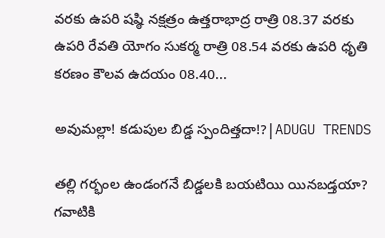వరకు ఉపరి షష్ఠి నక్షత్రం ఉత్తరాభాద్ర రాత్రి 08.37 వరకు ఉపరి రేవతి యోగం సుకర్మ రాత్రి 08.54 వరకు ఉపరి ధృతి కరణం కౌలవ ఉదయం 08.40...

అవుమల్లా! కడుపుల బిడ్డ స్పందిత్తదా!?|ADUGU TRENDS

తల్లి గర్భంల ఉండంగనే బిడ్డలకి బయటియి యినబడ్తయా? గవాటికి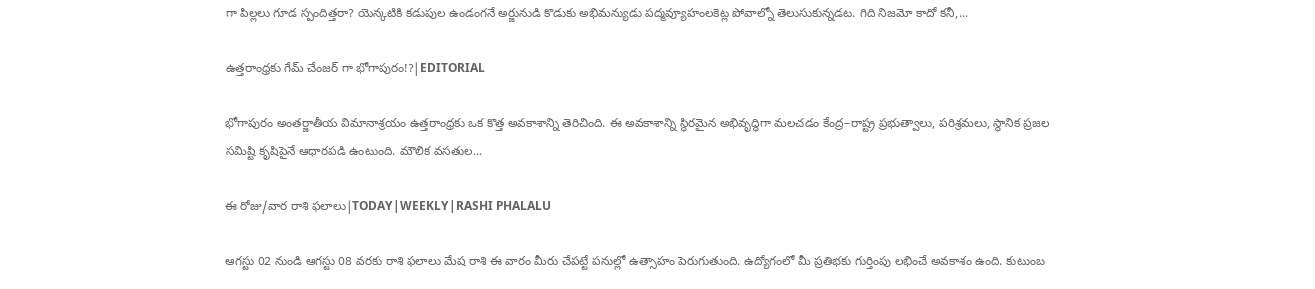గా పిల్లలు గూడ స్పందిత్తరా? యెన్కటికి కడుపుల ఉండంగనే అర్జునుడి కొడుకు అభిమన్యుడు పద్మవ్యూహంలకెట్ల పోవాల్నో తెలుసుకున్నడట. గిది నిజమో కాదో కనీ,...

ఉత్తరాంధ్రకు గేమ్ చేంజర్ గా భోగాపురం!?|EDITORIAL

భోగాపురం అంతర్జాతీయ విమానాశ్రయం ఉత్తరాంధ్రకు ఒక కొత్త అవకాశాన్ని తెరిచింది. ఈ అవకాశాన్ని స్థిరమైన అభివృద్ధిగా మలచడం కేంద్ర–రాష్ట్ర ప్రభుత్వాలు, పరిశ్రమలు, స్థానిక ప్రజల సమిష్టి కృషిపైనే ఆధారపడి ఉంటుంది. మౌలిక వసతుల...

ఈ రోజు/వార రాశి ఫలాలు|TODAY|WEEKLY|RASHI PHALALU

ఆగస్టు 02 నుండి ఆగస్టు 08 వరకు రాశి ఫలాలు మేష రాశి ఈ వారం మీరు చేపట్టే పనుల్లో ఉత్సాహం పెరుగుతుంది. ఉద్యోగంలో మీ ప్రతిభకు గుర్తింపు లభించే అవకాశం ఉంది. కుటుంబ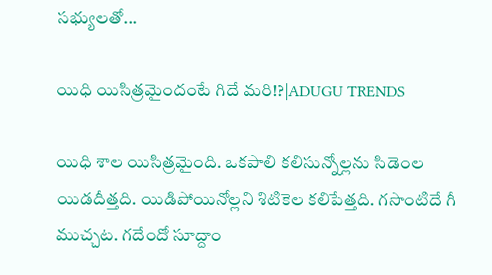సభ్యులతో...

యిధి యిసిత్రమైందంటే గిదే మరి!?|ADUGU TRENDS

యిధి శాల యిసిత్రమైంది. ఒకపాలి కలిసున్నోల్లను సిడెంల యిడదీత్తది. యిడిపోయినోల్లని శిటికెల కలిపేత్తది. గసొంటిదే గీ ముచ్చట. గదేందో సూద్దాం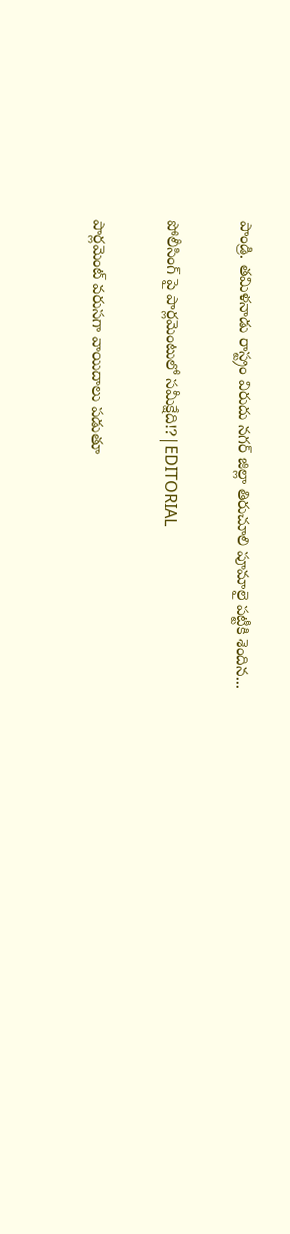పాండ్రి. తమిళనాడు రాస్ట్రం విరుదు నగర్ జిల్లా తిరుచూలి పూమాలై పట్టీకి శెందిన...

పోలీసింగ్ పై పార్లమెంటులో సమీక్షేది!?|EDITORIAL

పార్లమెంట్ వరుసగా వాయిదాలు పడుతూ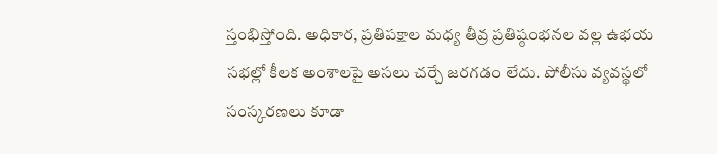స్తంభిస్తోంది. అధికార, ప్రతిపక్షాల మధ్య తీవ్ర ప్రతిష్ఠంభనల వల్ల ఉభయ సభల్లో కీలక అంశాలపై అసలు చర్చే జరగడం లేదు. పోలీసు వ్యవస్థలో సంస్కరణలు కూడా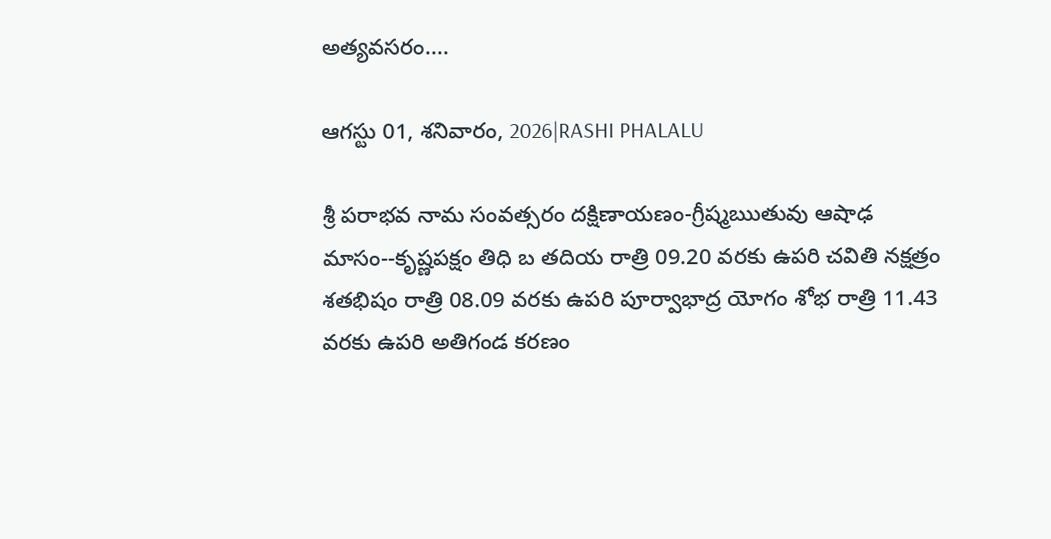అత్యవసరం....

ఆగస్టు 01, శనివారం, 2026|RASHI PHALALU

శ్రీ పరాభవ నామ సంవత్సరం దక్షిణాయణం-గ్రీష్మఋతువు ఆషాఢ మాసం--కృష్ణపక్షం తిధి బ తదియ రాత్రి 09.20 వరకు ఉపరి చవితి నక్షత్రం శతభిషం రాత్రి 08.09 వరకు ఉపరి పూర్వాభాద్ర యోగం శోభ రాత్రి 11.43 వరకు ఉపరి అతిగండ కరణం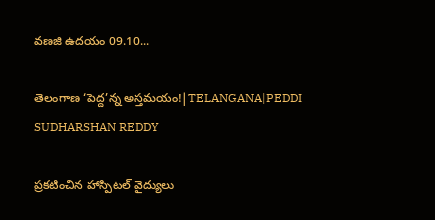వణజి ఉదయం 09.10...

తెలంగాణ ‘పెద్ద’న్న అస్తమయం!|TELANGANA|PEDDI SUDHARSHAN REDDY

ప్రకటించిన హాస్పిటల్ వైద్యులు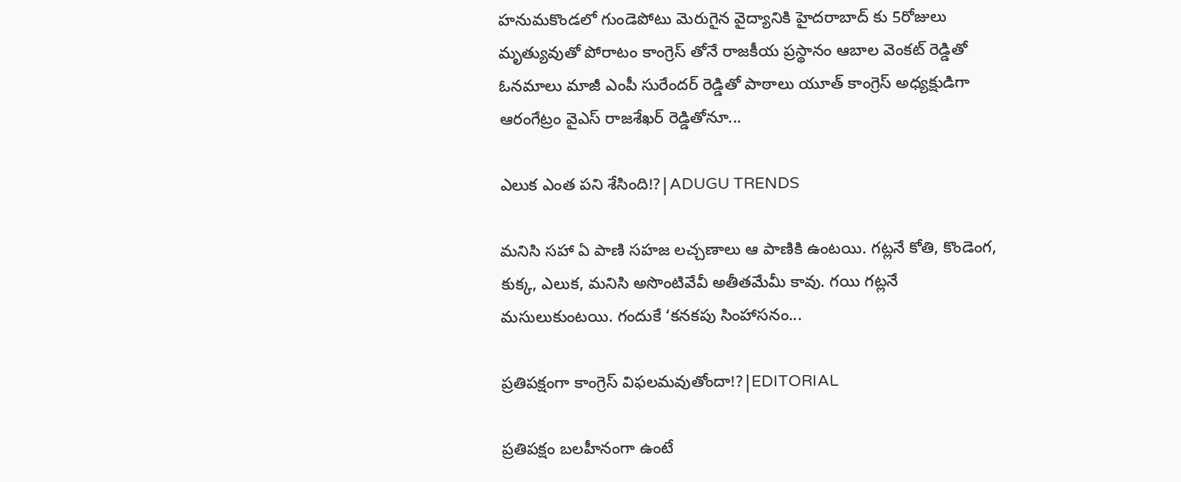హనుమకొండలో గుండెపోటు మెరుగైన వైద్యానికి హైదరాబాద్ కు 5రోజులు మృత్యువుతో పోరాటం కాంగ్రెస్ తోనే రాజకీయ ప్రస్థానం ఆబాల వెంకట్ రెడ్డితో ఓనమాలు మాజీ ఎంపీ సురేందర్ రెడ్డితో పాఠాలు యూత్ కాంగ్రెస్ అధ్యక్షుడిగా ఆరంగేట్రం వైఎస్ రాజశేఖర్ రెడ్డితోనూ...

ఎలుక ఎంత పని శేసింది!?|ADUGU TRENDS

మనిసి సహా ఏ పాణి సహజ లచ్చణాలు ఆ పాణికి ఉంటయి. గట్లనే కోతి, కొండెంగ, కుక్క, ఎలుక, మనిసి అసొంటివేవీ అతీతమేమీ కావు. గయి గట్లనే మసులుకుంటయి. గందుకే ‘కనకపు సింహాసనం...

ప్రతిపక్షంగా కాంగ్రెస్ విఫలమవుతోందా!?|EDITORIAL

ప్రతిపక్షం బలహీనంగా ఉంటే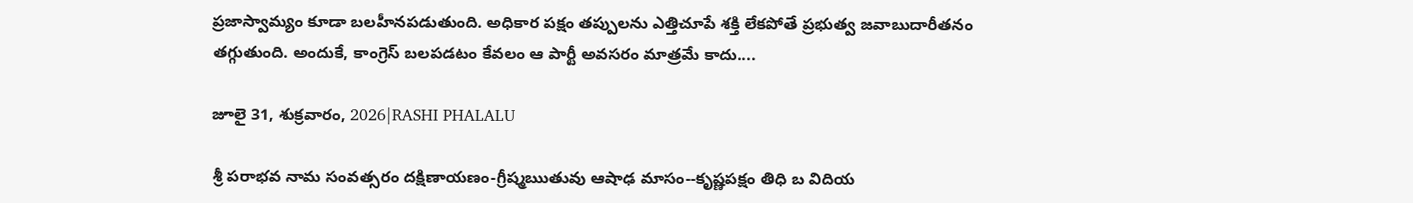ప్రజాస్వామ్యం కూడా బలహీనపడుతుంది. అధికార పక్షం తప్పులను ఎత్తిచూపే శక్తి లేకపోతే ప్రభుత్వ జవాబుదారీతనం తగ్గుతుంది. అందుకే, కాంగ్రెస్ బలపడటం కేవలం ఆ పార్టీ అవసరం మాత్రమే కాదు....

జూలై 31, శుక్రవారం, 2026|RASHI PHALALU

శ్రీ పరాభవ నామ సంవత్సరం దక్షిణాయణం-గ్రీష్మఋతువు ఆషాఢ మాసం--కృష్ణపక్షం తిధి బ విదియ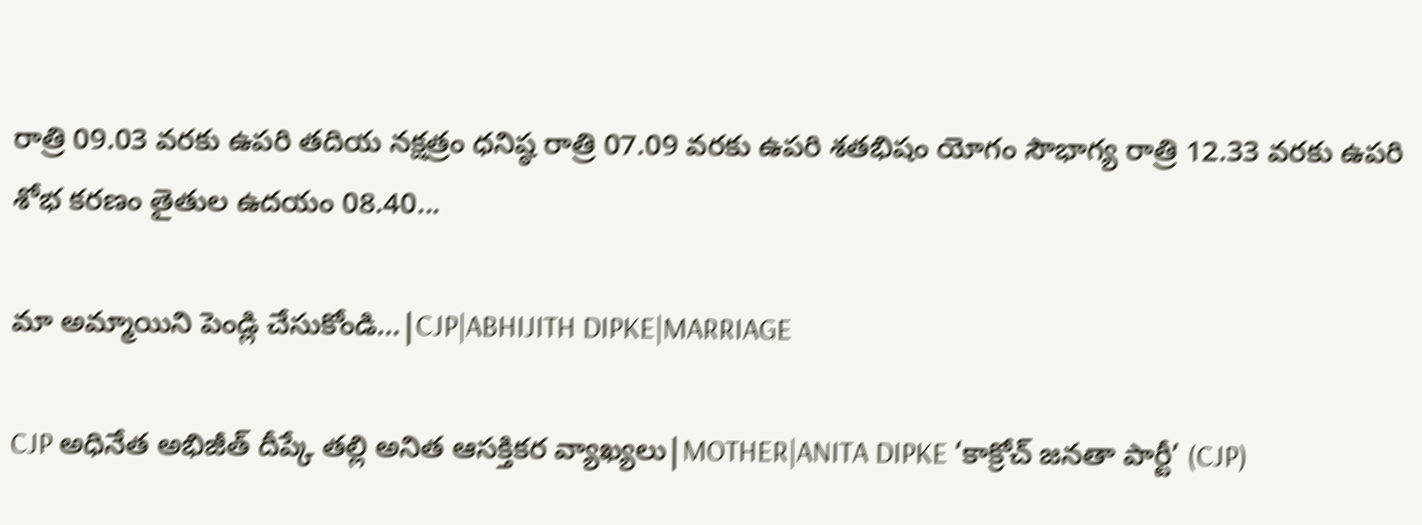రాత్రి 09.03 వరకు ఉపరి తదియ నక్షత్రం ధనిష్ఠ రాత్రి 07.09 వరకు ఉపరి శతభిషం యోగం సౌభాగ్య రాత్రి 12.33 వరకు ఉపరి శోభ కరణం తైతుల ఉదయం 08.40...

మా అమ్మాయిని పెండ్లి చేసుకోండి…|CJP|ABHIJITH DIPKE|MARRIAGE

CJP అధినేత అభిజీత్ దీప్కే తల్లి అనిత ఆసక్తికర వ్యాఖ్యలు|MOTHER|ANITA DIPKE ‘కాక్రోచ్ జనతా పార్టీ’ (CJP)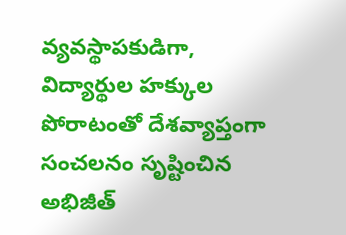వ్యవస్థాపకుడిగా, విద్యార్థుల హక్కుల పోరాటంతో దేశవ్యాప్తంగా సంచలనం సృష్టించిన అభిజీత్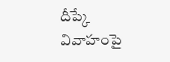దీప్కే వివాహంపై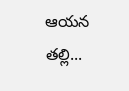ఆయన తల్లి...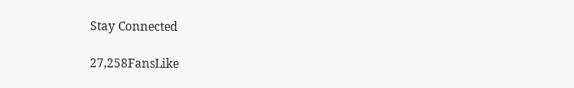Stay Connected

27,258FansLike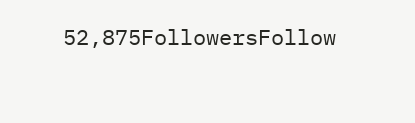52,875FollowersFollow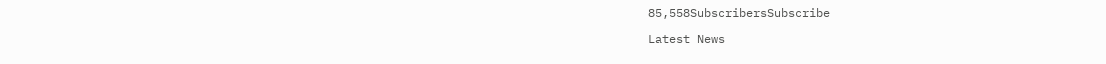85,558SubscribersSubscribe

Latest News